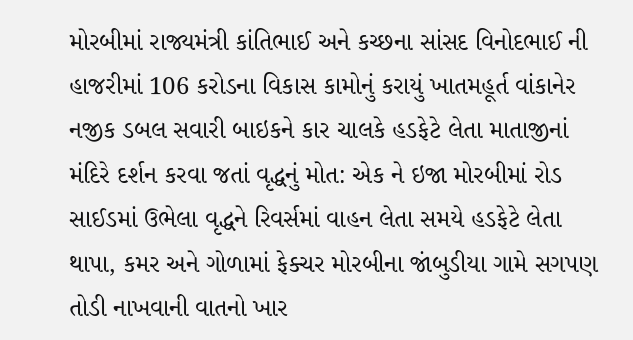મોરબીમાં રાજ્યમંત્રી કાંતિભાઈ અને કચ્છના સાંસદ વિનોદભાઈ ની હાજરીમાં 106 કરોડના વિકાસ કામોનું કરાયું ખાતમહૂર્ત વાંકાનેર નજીક ડબલ સવારી બાઇકને કાર ચાલકે હડફેટે લેતા માતાજીનાં મંદિરે દર્શન કરવા જતાં વૃદ્ધનું મોત: એક ને ઇજા મોરબીમાં રોડ સાઈડમાં ઉભેલા વૃદ્ધને રિવર્સમાં વાહન લેતા સમયે હડફેટે લેતા થાપા, કમર અને ગોળામાં ફેક્ચર મોરબીના જાંબુડીયા ગામે સગપણ તોડી નાખવાની વાતનો ખાર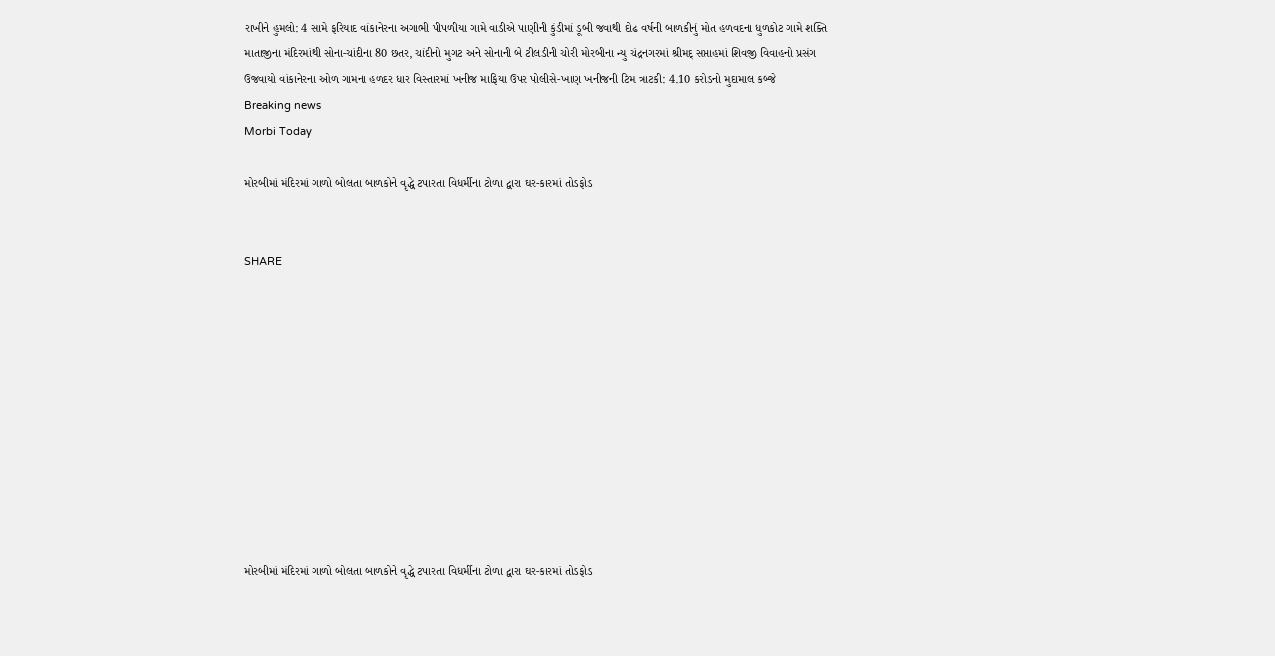રાખીને હુમલો: 4 સામે ફરિયાદ વાંકાનેરના અગાભી પીપળીયા ગામે વાડીએ પાણીની કુંડીમાં ડૂબી જવાથી દોઢ વર્ષની બાળકીનું મોત હળવદના ધુળકોટ ગામે શક્તિ માતાજીના મંદિરમાંથી સોના-ચાંદીના 80 છતર, ચાંદીનો મુગટ અને સોનાની બે ટીલડીની ચોરી મોરબીના ન્યુ ચંદ્રનગરમાં શ્રીમદ્ સપ્તાહમાં શિવજી વિવાહનો પ્રસંગ ઉજવાયો વાંકાનેરના ઓળ ગામના હળદર ધાર વિસ્તારમાં ખનીજ માફિયા ઉપર પોલીસે-ખાણ ખનીજની ટિમ ત્રાટકી: 4.10 કરોડનો મુદામાલ કબ્જે
Breaking news
Morbi Today

મોરબીમાં મંદિરમાં ગાળો બોલતા બાળકોને વૃદ્ધે ટપારતા વિધર્મીના ટોળા દ્વારા ઘર-કારમાં તોડફોડ


SHARE











મોરબીમાં મંદિરમાં ગાળો બોલતા બાળકોને વૃદ્ધે ટપારતા વિધર્મીના ટોળા દ્વારા ઘર-કારમાં તોડફોડ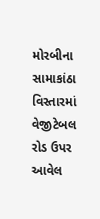મોરબીના સામાકાંઠા વિસ્તારમાં વેજીટેબલ રોડ ઉપર આવેલ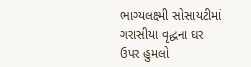ભાગ્યલક્ષ્મી સોસાયટીમાં ગરાસીયા વૃદ્ધના ઘર ઉપર હુમલો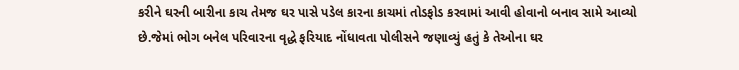કરીને ઘરની બારીના કાચ તેમજ ઘર પાસે પડેલ કારના કાચમાં તોડફોડ કરવામાં આવી હોવાનો બનાવ સામે આવ્યો છે.જેમાં ભોગ બનેલ પરિવારના વૃદ્ધે ફરિયાદ નોંધાવતા પોલીસને જણાવ્યું હતું કે તેઓના ઘર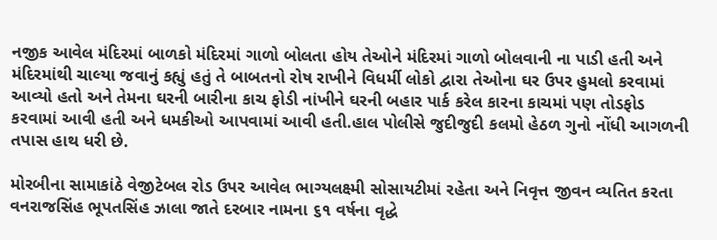નજીક આવેલ મંદિરમાં બાળકો મંદિરમાં ગાળો બોલતા હોય તેઓને મંદિરમાં ગાળો બોલવાની ના પાડી હતી અને મંદિરમાંથી ચાલ્યા જવાનું કહ્યું હતું તે બાબતનો રોષ રાખીને વિધર્મી લોકો દ્વારા તેઓના ઘર ઉપર હુમલો કરવામાં આવ્યો હતો અને તેમના ઘરની બારીના કાચ ફોડી નાંખીને ઘરની બહાર પાર્ક કરેલ કારના કાચમાં પણ તોડફોડ કરવામાં આવી હતી અને ધમકીઓ આપવામાં આવી હતી.હાલ પોલીસે જુદીજુદી કલમો હેઠળ ગુનો નોંધી આગળની તપાસ હાથ ધરી છે.

મોરબીના સામાકાંઠે વેજીટેબલ રોડ ઉપર આવેલ ભાગ્યલક્ષ્મી સોસાયટીમાં રહેતા અને નિવૃત્ત જીવન વ્યતિત કરતા વનરાજસિંહ ભૂપતસિંહ ઝાલા જાતે દરબાર નામના ૬૧ વર્ષના વૃદ્ધે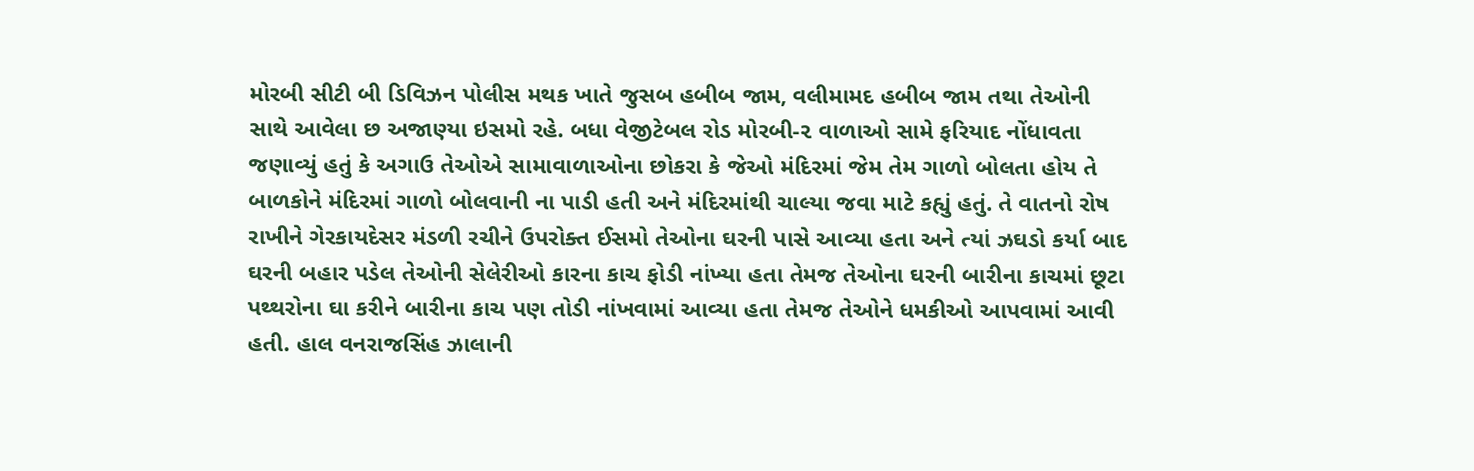મોરબી સીટી બી ડિવિઝન પોલીસ મથક ખાતે જુસબ હબીબ જામ, વલીમામદ હબીબ જામ તથા તેઓની સાથે આવેલા છ અજાણ્યા ઇસમો રહે. બધા વેજીટેબલ રોડ મોરબી-૨ વાળાઓ સામે ફરિયાદ નોંધાવતા જણાવ્યું હતું કે અગાઉ તેઓએ સામાવાળાઓના છોકરા કે જેઓ મંદિરમાં જેમ તેમ ગાળો બોલતા હોય તે બાળકોને મંદિરમાં ગાળો બોલવાની ના પાડી હતી અને મંદિરમાંથી ચાલ્યા જવા માટે કહ્યું હતું. તે વાતનો રોષ રાખીને ગેરકાયદેસર મંડળી રચીને ઉપરોક્ત ઈસમો તેઓના ઘરની પાસે આવ્યા હતા અને ત્યાં ઝઘડો કર્યા બાદ ઘરની બહાર પડેલ તેઓની સેલેરીઓ કારના કાચ ફોડી નાંખ્યા હતા તેમજ તેઓના ઘરની બારીના કાચમાં છૂટા પથ્થરોના ઘા કરીને બારીના કાચ પણ તોડી નાંખવામાં આવ્યા હતા તેમજ તેઓને ધમકીઓ આપવામાં આવી હતી. હાલ વનરાજસિંહ ઝાલાની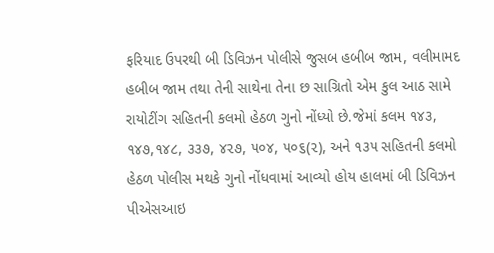ફરિયાદ ઉપરથી બી ડિવિઝન પોલીસે જુસબ હબીબ જામ, વલીમામદ હબીબ જામ તથા તેની સાથેના તેના છ સાગ્રિતો એમ કુલ આઠ સામે રાયોટીંગ સહિતની કલમો હેઠળ ગુનો નોંધ્યો છે.જેમાં કલમ ૧૪૩, ૧૪૭,૧૪૮, ૩૩૭, ૪૨૭, ૫૦૪, ૫૦૬(૨), અને ૧૩૫ સહિતની કલમો હેઠળ પોલીસ મથકે ગુનો નોંધવામાં આવ્યો હોય હાલમાં બી ડિવિઝન પીએસઆઇ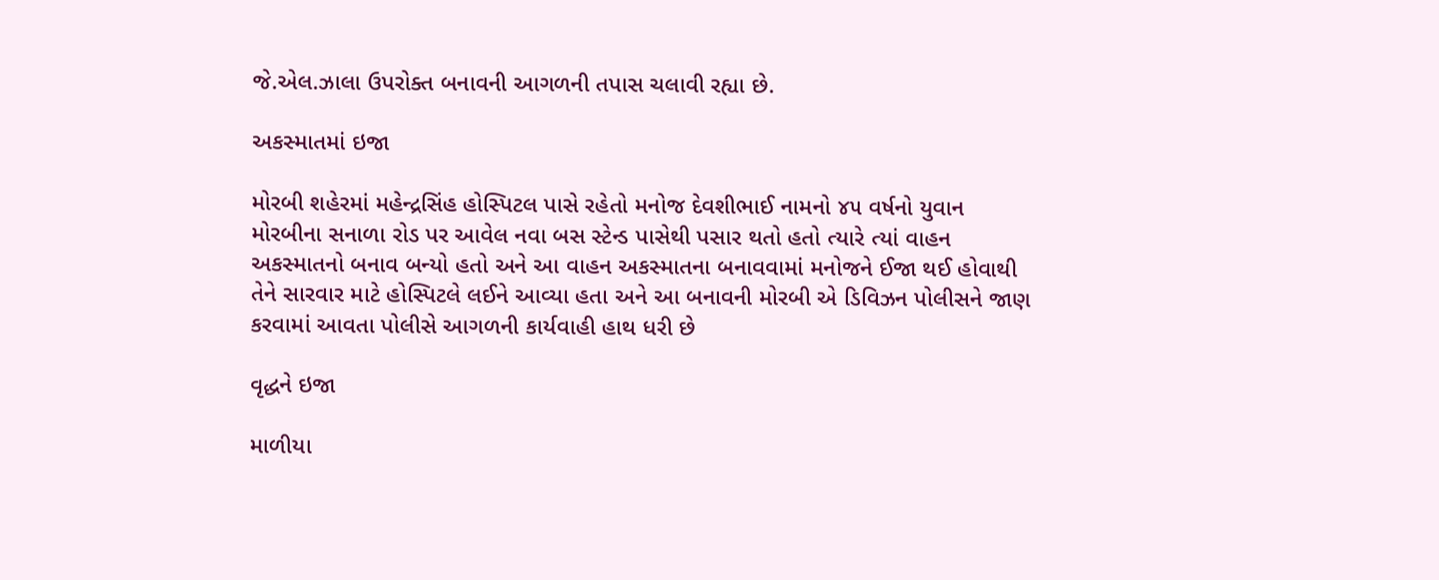જે.એલ.ઝાલા ઉપરોક્ત બનાવની આગળની તપાસ ચલાવી રહ્યા છે.

અકસ્માતમાં ઇજા

મોરબી શહેરમાં મહેન્દ્રસિંહ હોસ્પિટલ પાસે રહેતો મનોજ દેવશીભાઈ નામનો ૪૫ વર્ષનો યુવાન મોરબીના સનાળા રોડ પર આવેલ નવા બસ સ્ટેન્ડ પાસેથી પસાર થતો હતો ત્યારે ત્યાં વાહન અકસ્માતનો બનાવ બન્યો હતો અને આ વાહન અકસ્માતના બનાવવામાં મનોજને ઈજા થઈ હોવાથી તેને સારવાર માટે હોસ્પિટલે લઈને આવ્યા હતા અને આ બનાવની મોરબી એ ડિવિઝન પોલીસને જાણ કરવામાં આવતા પોલીસે આગળની કાર્યવાહી હાથ ધરી છે

વૃદ્ધને ઇજા

માળીયા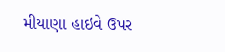મીયાણા હાઇવે ઉપર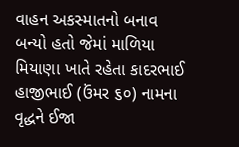વાહન અકસ્માતનો બનાવ બન્યો હતો જેમાં માળિયા મિયાણા ખાતે રહેતા કાદરભાઈ હાજીભાઈ (ઉંમર ૬૦) નામના વૃદ્ધને ઈજા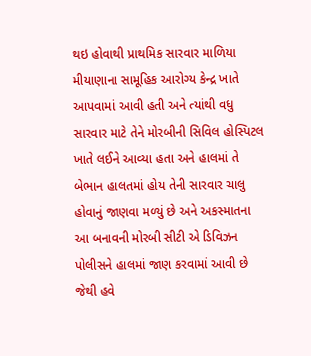થઇ હોવાથી પ્રાથમિક સારવાર માળિયા મીયાણાના સામૂહિક આરોગ્ય કેન્દ્ર ખાતે આપવામાં આવી હતી અને ત્યાંથી વધુ સારવાર માટે તેને મોરબીની સિવિલ હોસ્પિટલ ખાતે લઈને આવ્યા હતા અને હાલમાં તે બેભાન હાલતમાં હોય તેની સારવાર ચાલુ હોવાનું જાણવા મળ્યું છે અને અકસ્માતના આ બનાવની મોરબી સીટી એ ડિવિઝન પોલીસને હાલમાં જાણ કરવામાં આવી છે જેથી હવે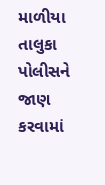માળીયા તાલુકા પોલીસને જાણ કરવામાં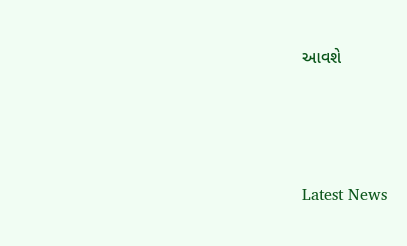આવશે






Latest News